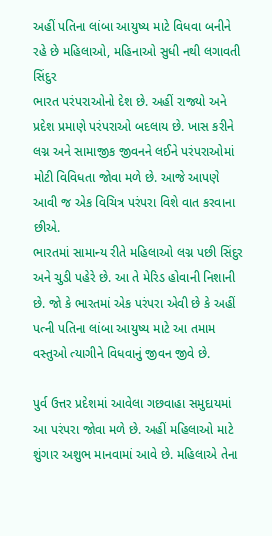અહીં પતિના લાંબા આયુષ્ય માટે વિધવા બનીને રહે છે મહિલાઓ, મહિનાઓ સુધી નથી લગાવતી સિંદુર
ભારત પરંપરાઓનો દેશ છે. અહીં રાજ્યો અને પ્રદેશ પ્રમાણે પરંપરાઓ બદલાય છે. ખાસ કરીને લગ્ન અને સામાજીક જીવનને લઈને પરંપરાઓમાં મોટી વિવિધતા જોવા મળે છે. આજે આપણે આવી જ એક વિચિત્ર પરંપરા વિશે વાત કરવાના છીએ.
ભારતમાં સામાન્ય રીતે મહિલાઓ લગ્ન પછી સિંદુર અને ચુડી પહેરે છે. આ તે મેરિડ હોવાની નિશાની છે. જો કે ભારતમાં એક પરંપરા એવી છે કે અહીં પત્ની પતિના લાંબા આયુષ્ય માટે આ તમામ વસ્તુઓ ત્યાગીને વિધવાનું જીવન જીવે છે.

પુર્વ ઉત્તર પ્રદેશમાં આવેલા ગછવાહા સમુદાયમાં આ પરંપરા જોવા મળે છે. અહીં મહિલાઓ માટે શુંગાર અશુભ માનવામાં આવે છે. મહિલાએ તેના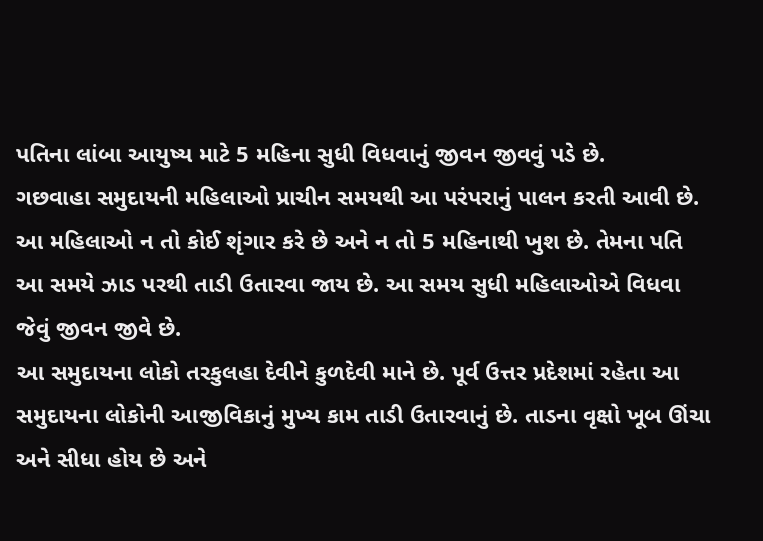પતિના લાંબા આયુષ્ય માટે 5 મહિના સુધી વિધવાનું જીવન જીવવું પડે છે.
ગછવાહા સમુદાયની મહિલાઓ પ્રાચીન સમયથી આ પરંપરાનું પાલન કરતી આવી છે. આ મહિલાઓ ન તો કોઈ શૃંગાર કરે છે અને ન તો 5 મહિનાથી ખુશ છે. તેમના પતિ આ સમયે ઝાડ પરથી તાડી ઉતારવા જાય છે. આ સમય સુધી મહિલાઓએ વિધવા જેવું જીવન જીવે છે.
આ સમુદાયના લોકો તરકુલહા દેવીને કુળદેવી માને છે. પૂર્વ ઉત્તર પ્રદેશમાં રહેતા આ સમુદાયના લોકોની આજીવિકાનું મુખ્ય કામ તાડી ઉતારવાનું છે. તાડના વૃક્ષો ખૂબ ઊંચા અને સીધા હોય છે અને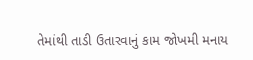તેમાંથી તાડી ઉતારવાનું કામ જોખમી મનાય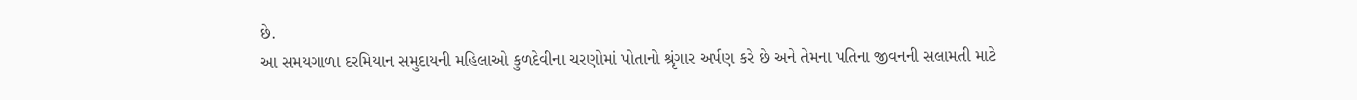છે.
આ સમયગાળા દરમિયાન સમુદાયની મહિલાઓ કુળદેવીના ચરણોમાં પોતાનો શ્રૃંગાર અર્પણ કરે છે અને તેમના પતિના જીવનની સલામતી માટે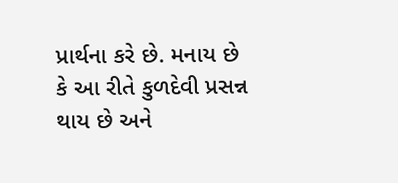પ્રાર્થના કરે છે. મનાય છે કે આ રીતે કુળદેવી પ્રસન્ન થાય છે અને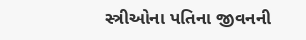સ્ત્રીઓના પતિના જીવનની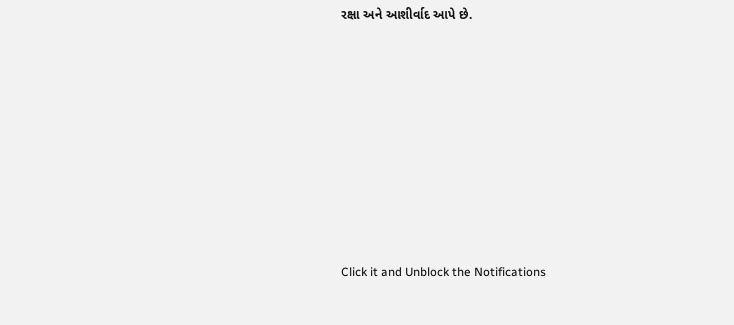રક્ષા અને આશીર્વાદ આપે છે.












Click it and Unblock the Notifications